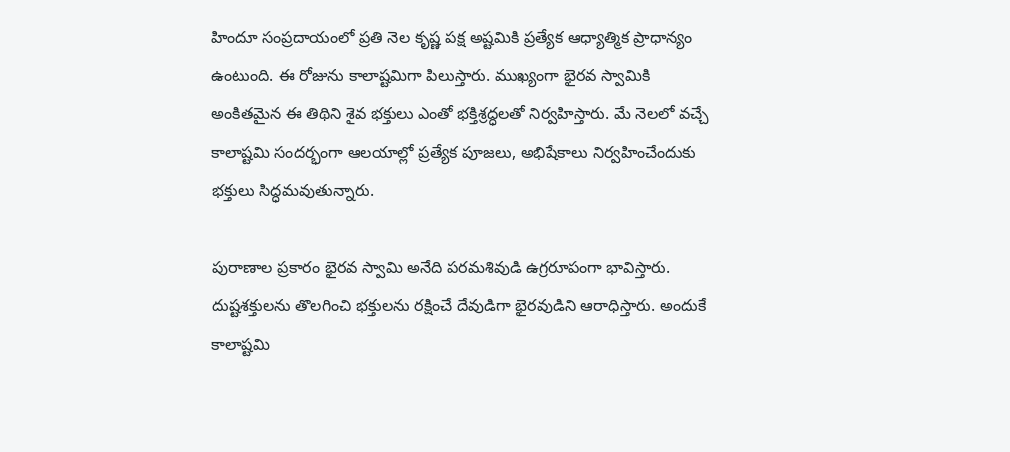హిందూ సంప్రదాయంలో ప్రతి నెల కృష్ణ పక్ష అష్టమికి ప్రత్యేక ఆధ్యాత్మిక ప్రాధాన్యం ఉంటుంది. ఈ రోజును కాలాష్టమిగా పిలుస్తారు. ముఖ్యంగా భైరవ స్వామికి అంకితమైన ఈ తిథిని శైవ భక్తులు ఎంతో భక్తిశ్రద్ధలతో నిర్వహిస్తారు. మే నెలలో వచ్చే కాలాష్టమి సందర్భంగా ఆలయాల్లో ప్రత్యేక పూజలు, అభిషేకాలు నిర్వహించేందుకు భక్తులు సిద్ధమవుతున్నారు.

పురాణాల ప్రకారం భైరవ స్వామి అనేది పరమశివుడి ఉగ్రరూపంగా భావిస్తారు. దుష్టశక్తులను తొలగించి భక్తులను రక్షించే దేవుడిగా భైరవుడిని ఆరాధిస్తారు. అందుకే కాలాష్టమి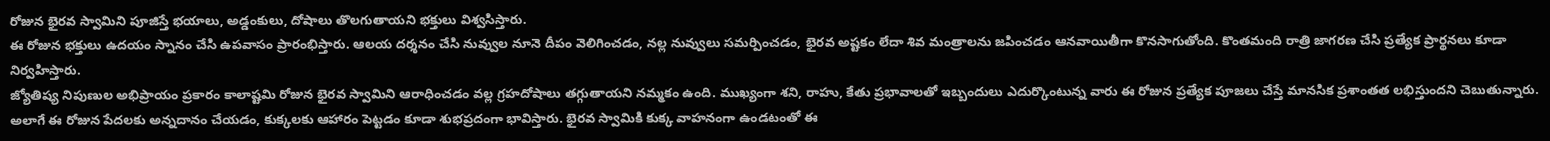రోజున భైరవ స్వామిని పూజిస్తే భయాలు, అడ్డంకులు, దోషాలు తొలగుతాయని భక్తులు విశ్వసిస్తారు.
ఈ రోజున భక్తులు ఉదయం స్నానం చేసి ఉపవాసం ప్రారంభిస్తారు. ఆలయ దర్శనం చేసి నువ్వుల నూనె దీపం వెలిగించడం, నల్ల నువ్వులు సమర్పించడం, భైరవ అష్టకం లేదా శివ మంత్రాలను జపించడం ఆనవాయితీగా కొనసాగుతోంది. కొంతమంది రాత్రి జాగరణ చేసి ప్రత్యేక ప్రార్థనలు కూడా నిర్వహిస్తారు.
జ్యోతిష్య నిపుణుల అభిప్రాయం ప్రకారం కాలాష్టమి రోజున భైరవ స్వామిని ఆరాధించడం వల్ల గ్రహదోషాలు తగ్గుతాయని నమ్మకం ఉంది. ముఖ్యంగా శని, రాహు, కేతు ప్రభావాలతో ఇబ్బందులు ఎదుర్కొంటున్న వారు ఈ రోజున ప్రత్యేక పూజలు చేస్తే మానసిక ప్రశాంతత లభిస్తుందని చెబుతున్నారు.
అలాగే ఈ రోజున పేదలకు అన్నదానం చేయడం, కుక్కలకు ఆహారం పెట్టడం కూడా శుభప్రదంగా భావిస్తారు. భైరవ స్వామికి కుక్క వాహనంగా ఉండటంతో ఈ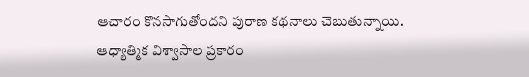ఆచారం కొనసాగుతోందని పురాణ కథనాలు చెబుతున్నాయి.
ఆధ్యాత్మిక విశ్వాసాల ప్రకారం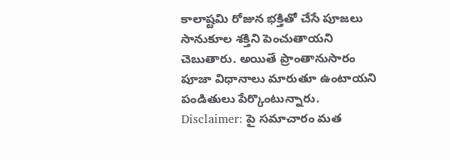కాలాష్టమి రోజున భక్తితో చేసే పూజలు సానుకూల శక్తిని పెంచుతాయని చెబుతారు. అయితే ప్రాంతానుసారం పూజా విధానాలు మారుతూ ఉంటాయని పండితులు పేర్కొంటున్నారు.
Disclaimer: పై సమాచారం మత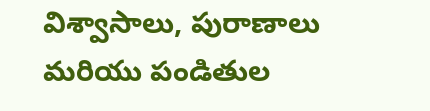విశ్వాసాలు, పురాణాలు మరియు పండితుల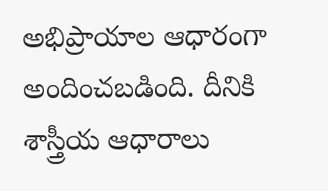అభిప్రాయాల ఆధారంగా అందించబడింది. దీనికి శాస్త్రీయ ఆధారాలు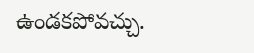ఉండకపోవచ్చు.